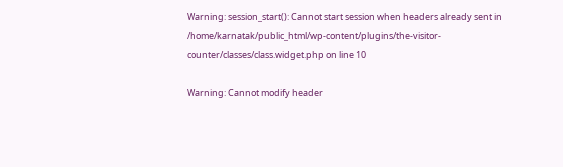Warning: session_start(): Cannot start session when headers already sent in /home/karnatak/public_html/wp-content/plugins/the-visitor-counter/classes/class.widget.php on line 10

Warning: Cannot modify header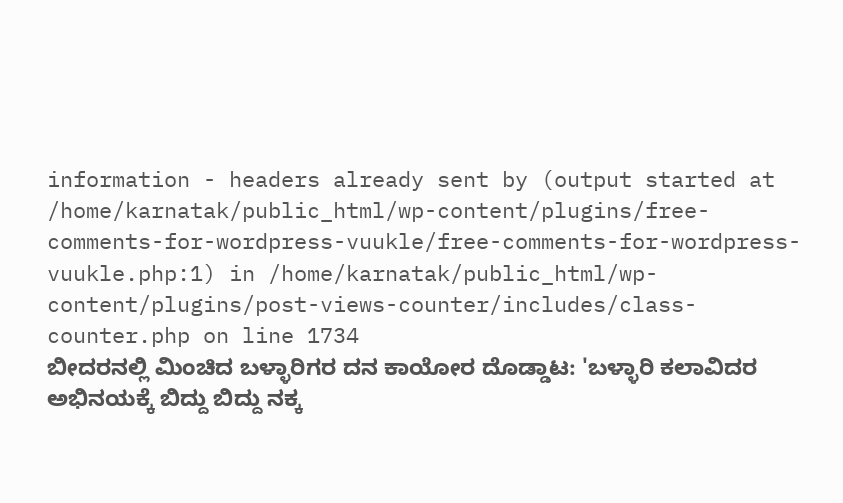information - headers already sent by (output started at /home/karnatak/public_html/wp-content/plugins/free-comments-for-wordpress-vuukle/free-comments-for-wordpress-vuukle.php:1) in /home/karnatak/public_html/wp-content/plugins/post-views-counter/includes/class-counter.php on line 1734
ಬೀದರನಲ್ಲಿ ಮಿಂಚಿದ ಬಳ್ಳಾರಿಗರ ದನ ಕಾಯೋರ ದೊಡ್ಡಾಟ: 'ಬಳ್ಳಾರಿ ಕಲಾವಿದರ ಅಭಿನಯಕ್ಕೆ ಬಿದ್ದು ಬಿದ್ದು ನಕ್ಕ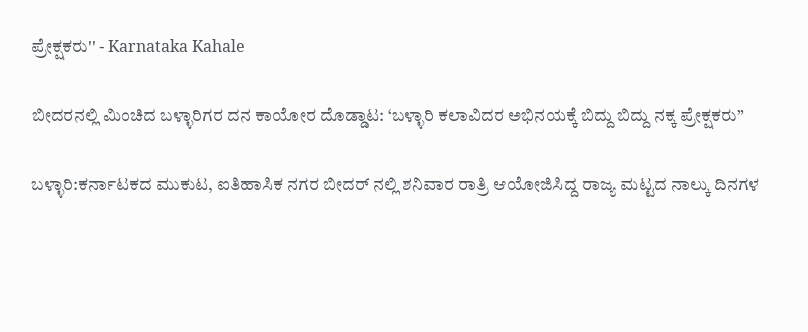ಪ್ರೇಕ್ಷಕರು'' - Karnataka Kahale

ಬೀದರನಲ್ಲಿ ಮಿಂಚಿದ ಬಳ್ಳಾರಿಗರ ದನ ಕಾಯೋರ ದೊಡ್ಡಾಟ: ‘ಬಳ್ಳಾರಿ ಕಲಾವಿದರ ಅಭಿನಯಕ್ಕೆ ಬಿದ್ದು ಬಿದ್ದು ನಕ್ಕ ಪ್ರೇಕ್ಷಕರು”

ಬಳ್ಳಾರಿ:ಕರ್ನಾಟಕದ ಮುಕುಟ, ಐತಿಹಾಸಿಕ ನಗರ ಬೀದರ್ ನಲ್ಲಿ ಶನಿವಾರ ರಾತ್ರಿ ಆಯೋಜಿಸಿದ್ದ ರಾಜ್ಯ ಮಟ್ಟದ ನಾಲ್ಕು ದಿನಗಳ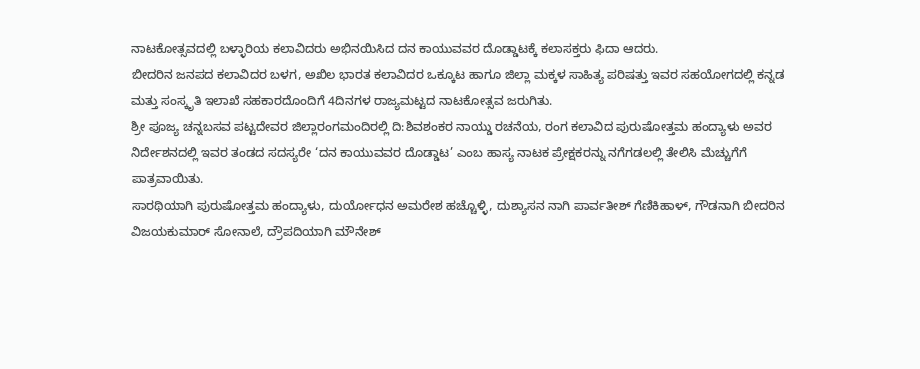ನಾಟಕೋತ್ಸವದಲ್ಲಿ ಬಳ್ಳಾರಿಯ ಕಲಾವಿದರು ಅಭಿನಯಿಸಿದ ದನ ಕಾಯುವವರ ದೊಡ್ಡಾಟಕ್ಕೆ ಕಲಾಸಕ್ತರು ಫಿದಾ ಆದರು.
ಬೀದರಿನ ಜನಪದ ಕಲಾವಿದರ ಬಳಗ, ಅಖಿಲ ಭಾರತ ಕಲಾವಿದರ ಒಕ್ಕೂಟ ಹಾಗೂ ಜಿಲ್ಲಾ ಮಕ್ಕಳ ಸಾಹಿತ್ಯ ಪರಿಷತ್ತು ಇವರ ಸಹಯೋಗದಲ್ಲಿ ಕನ್ನಡ ಮತ್ತು ಸಂಸ್ಕೃತಿ ಇಲಾಖೆ ಸಹಕಾರದೊಂದಿಗೆ 4ದಿನಗಳ ರಾಜ್ಯಮಟ್ಟದ ನಾಟಕೋತ್ಸವ ಜರುಗಿತು.
ಶ್ರೀ ಪೂಜ್ಯ ಚನ್ನಬಸವ ಪಟ್ಟದೇವರ ಜಿಲ್ಲಾರಂಗಮಂದಿರಲ್ಲಿ ದಿ:ಶಿವಶಂಕರ ನಾಯ್ಡು ರಚನೆಯ, ರಂಗ ಕಲಾವಿದ ಪುರುಷೋತ್ತಮ ಹಂದ್ಯಾಳು ಅವರ ನಿರ್ದೇಶನದಲ್ಲಿ ಇವರ ತಂಡದ ಸದಸ್ಯರೇ ‘ದನ ಕಾಯುವವರ ದೊಡ್ಡಾಟ’ ಎಂಬ ಹಾಸ್ಯ ನಾಟಕ ಪ್ರೇಕ್ಷಕರನ್ನು ನಗೆಗಡಲಲ್ಲಿ ತೇಲಿಸಿ ಮೆಚ್ಚುಗೆಗೆ ಪಾತ್ರವಾಯಿತು.
ಸಾರಥಿಯಾಗಿ ಪುರುಷೋತ್ತಮ ಹಂದ್ಯಾಳು, ದುರ್ಯೋಧನ ಅಮರೇಶ ಹಚ್ಚೊಳ್ಳಿ, ದುಶ್ಯಾಸನ ನಾಗಿ ಪಾರ್ವತೀಶ್ ಗೆಣಿಕಿಹಾಳ್, ಗೌಡನಾಗಿ ಬೀದರಿನ ವಿಜಯಕುಮಾರ್ ಸೋನಾಲೆ, ದ್ರೌಪದಿಯಾಗಿ ಮೌನೇಶ್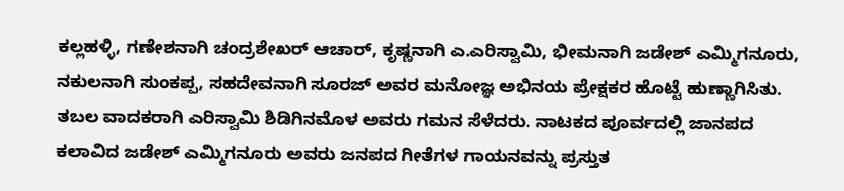ಕಲ್ಲಹಳ್ಳಿ, ಗಣೇಶನಾಗಿ ಚಂದ್ರಶೇಖರ್ ಆಚಾರ್, ಕೃಷ್ಣನಾಗಿ ಎ.ಎರಿಸ್ವಾಮಿ, ಭೀಮನಾಗಿ ಜಡೇಶ್ ಎಮ್ಮಿಗನೂರು, ನಕುಲನಾಗಿ ಸುಂಕಪ್ಪ, ಸಹದೇವನಾಗಿ ಸೂರಜ್ ಅವರ ಮನೋಜ್ಞ ಅಭಿನಯ ಪ್ರೇಕ್ಷಕರ ಹೊಟ್ಟೆ ಹುಣ್ಣಾಗಿಸಿತು.
ತಬಲ ವಾದಕರಾಗಿ ಎರಿಸ್ವಾಮಿ ಶಿಡಿಗಿನಮೊಳ ಅವರು ಗಮನ ಸೆಳೆದರು. ನಾಟಕದ ಪೂರ್ವದಲ್ಲಿ ಜಾನಪದ ಕಲಾವಿದ ಜಡೇಶ್ ಎಮ್ಮಿಗನೂರು ಅವರು ಜನಪದ ಗೀತೆಗಳ ಗಾಯನವನ್ನು ಪ್ರಸ್ತುತ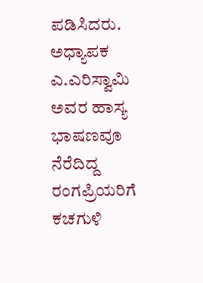ಪಡಿಸಿದರು. ಅಧ್ಯಾಪಕ ಎ.ಎರಿಸ್ವಾಮಿ ಅವರ ಹಾಸ್ಯ ಭಾಷಣವೂ ನೆರೆದಿದ್ದ ರಂಗಪ್ರಿಯರಿಗೆ ಕಚಗುಳಿ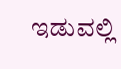ಇಡುವಲ್ಲಿ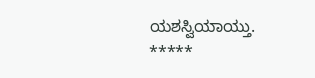ಯಶಸ್ವಿಯಾಯ್ತು.
*****